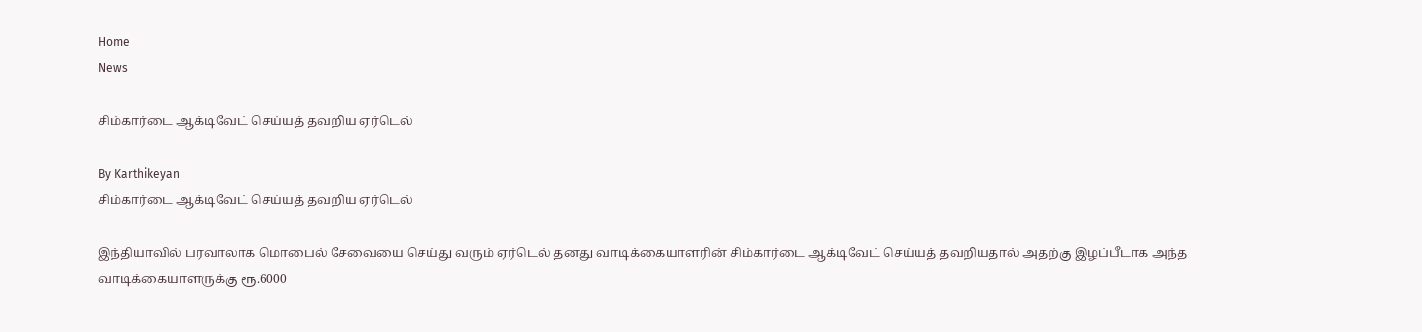Home
News

சிம்கார்டை ஆக்டிவேட் செய்யத் தவறிய ஏர்டெல்

By Karthikeyan
சிம்கார்டை ஆக்டிவேட் செய்யத் தவறிய ஏர்டெல்

இந்தியாவில் பரவாலாக மொபைல் சேவையை செய்து வரும் ஏர்டெல் தனது வாடிக்கையாளரின் சிம்கார்டை ஆக்டிவேட் செய்யத் தவறியதால் அதற்கு இழப்பீடாக அந்த வாடிக்கையாளருக்கு ரூ.6000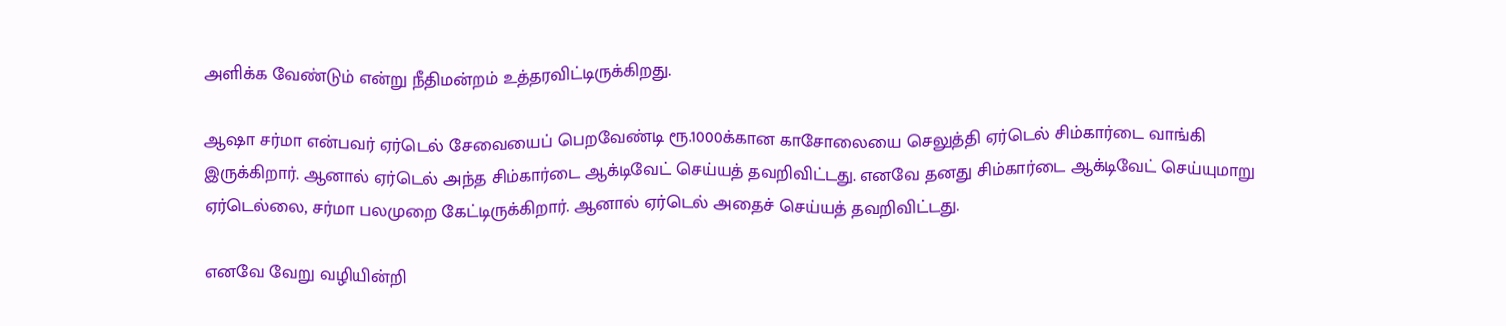அளிக்க வேண்டும் என்று நீதிமன்றம் உத்தரவிட்டிருக்கிறது.

ஆஷா சர்மா என்பவர் ஏர்டெல் சேவையைப் பெறவேண்டி ரூ.1000க்கான காசோலையை செலுத்தி ஏர்டெல் சிம்கார்டை வாங்கி இருக்கிறார். ஆனால் ஏர்டெல் அந்த சிம்கார்டை ஆக்டிவேட் செய்யத் தவறிவிட்டது. எனவே தனது சிம்கார்டை ஆக்டிவேட் செய்யுமாறு ஏர்டெல்லை, சர்மா பலமுறை கேட்டிருக்கிறார். ஆனால் ஏர்டெல் அதைச் செய்யத் தவறிவிட்டது.

எனவே வேறு வழியின்றி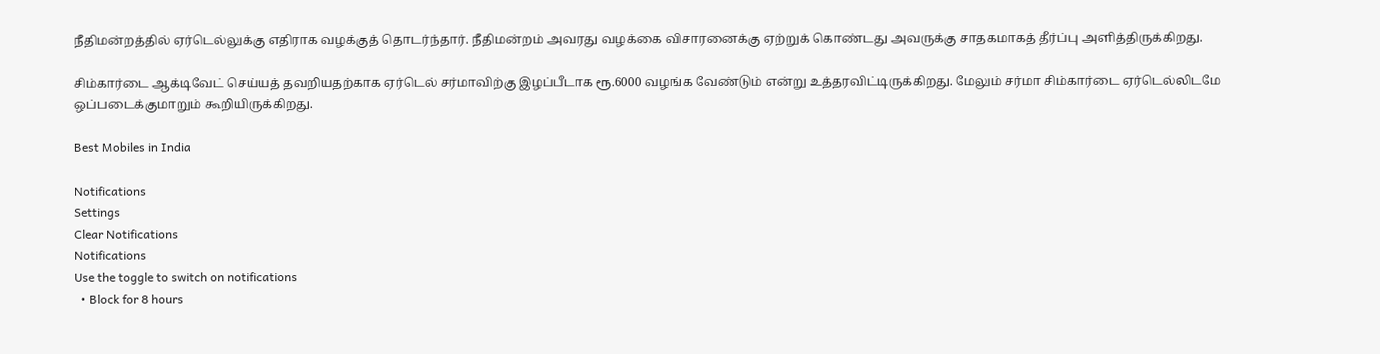நீதிமன்றத்தில் ஏர்டெல்லுக்கு எதிராக வழக்குத் தொடர்ந்தார். நீதிமன்றம் அவரது வழக்கை விசாரனைக்கு ஏற்றுக் கொண்டது அவருக்கு சாதகமாகத் தீர்ப்பு அளித்திருக்கிறது.

சிம்கார்டை ஆக்டிவேட் செய்யத் தவறியதற்காக ஏர்டெல் சர்மாவிற்கு இழப்பீடாக ரூ.6000 வழங்க வேண்டும் என்று உத்தரவிட்டிருக்கிறது. மேலும் சர்மா சிம்கார்டை ஏர்டெல்லிடமே ஒப்படைக்குமாறும் கூறியிருக்கிறது.

Best Mobiles in India

Notifications
Settings
Clear Notifications
Notifications
Use the toggle to switch on notifications
  • Block for 8 hours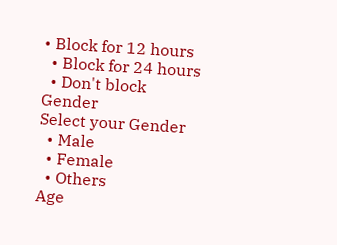• Block for 12 hours
  • Block for 24 hours
  • Don't block
Gender
Select your Gender
  • Male
  • Female
  • Others
Age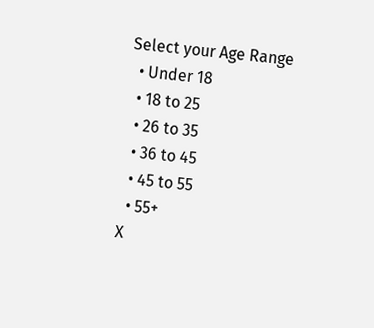Select your Age Range
  • Under 18
  • 18 to 25
  • 26 to 35
  • 36 to 45
  • 45 to 55
  • 55+
X